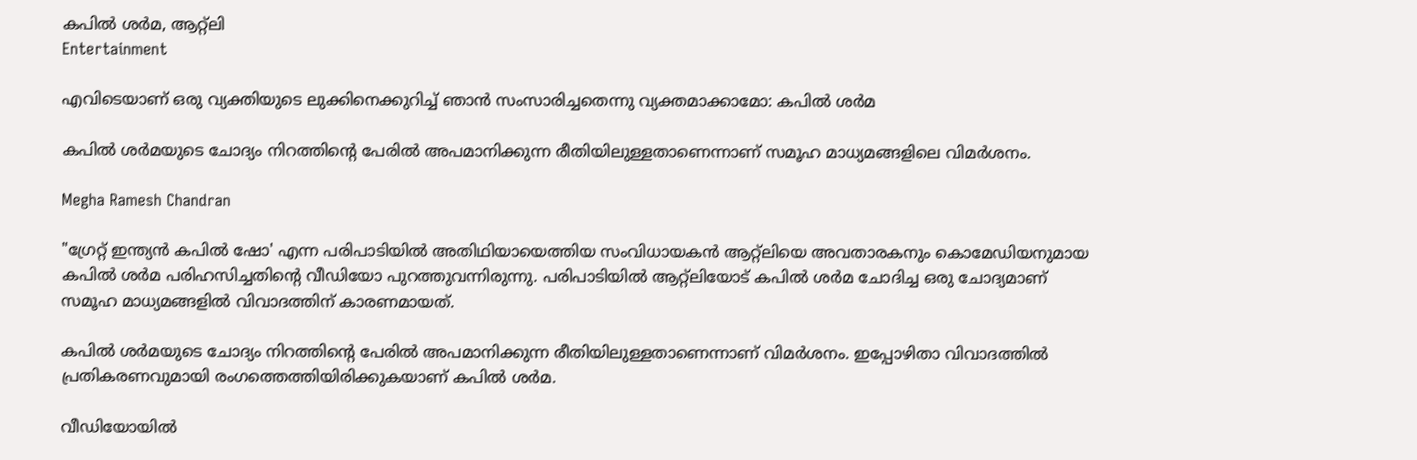കപിൽ ശർമ, ആറ്റ്ലി
Entertainment

എവിടെയാണ് ഒരു വ്യക്തിയുടെ ലുക്കിനെക്കുറിച്ച് ഞാൻ സംസാരിച്ചതെന്നു വ്യക്തമാക്കാമോ: കപിൽ ശർമ

കപില്‍ ശര്‍മയുടെ ചോദ്യം നിറത്തിന്‍റെ പേരില്‍ അപമാനിക്കുന്ന രീതിയിലുള്ളതാണെന്നാണ് സമൂഹ മാധ്യമങ്ങളിലെ വിമര്‍ശനം.

Megha Ramesh Chandran

"ഗ്രേറ്റ് ഇന്ത്യൻ കപിൽ ഷോ' എന്ന പരിപാടിയിൽ അതിഥിയായെത്തിയ സംവിധായകൻ ആറ്റ്ലിയെ അവതാരകനും കൊമേഡിയനുമായ കപിൽ ശർമ പരിഹസിച്ചതിന്‍റെ വീഡിയോ പുറത്തുവന്നിരുന്നു. പരിപാടിയിൽ ആറ്റ്ലിയോട് കപിൽ ശർമ ചോദിച്ച ഒരു ചോദ്യമാണ് സമൂഹ മാധ്യമങ്ങളിൽ വിവാദത്തിന് കാരണമായത്.

കപില്‍ ശര്‍മയുടെ ചോദ്യം നിറത്തിന്‍റെ പേരില്‍ അപമാനിക്കുന്ന രീതിയിലുള്ളതാണെന്നാണ് വിമര്‍ശനം. ഇപ്പോഴിതാ വിവാദത്തിൽ പ്രതികരണവുമായി ‌രംഗത്തെത്തിയിരിക്കുകയാണ് കപിൽ ശർമ.

വീഡിയോയില്‍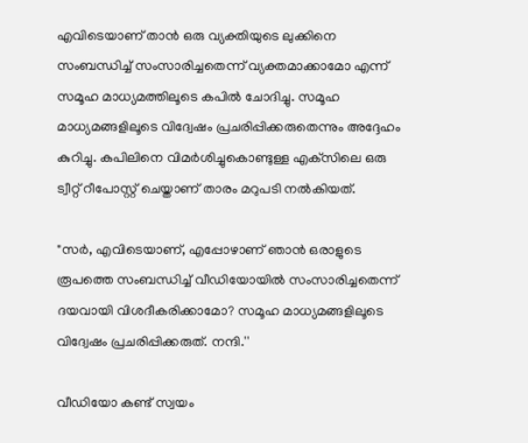എവിടെയാണ് താന്‍ ഒരു വ്യക്തിയുടെ ലുക്കിനെ സംബന്ധിച്ച് സംസാരിച്ചതെന്ന് വ്യക്തമാക്കാമോ എന്ന് സമൂഹ മാധ്യമത്തിലൂടെ കപില്‍ ചോദിച്ചു. സമൂഹ മാധ്യമങ്ങളിലൂടെ വിദ്വേഷം പ്രചരിപ്പിക്കരുതെന്നും അദ്ദേഹം കുറിച്ചു. കപിലിനെ വിമര്‍ശിച്ചുകൊണ്ടുള്ള എക്‌സിലെ ഒരു ട്വീറ്റ് റീപോസ്റ്റ് ചെയ്താണ് താരം മറുപടി നൽകിയത്.

"സര്‍, എവിടെയാണ്, എപ്പോഴാണ് ഞാന്‍ ഒരാളുടെ രൂപത്തെ സംബന്ധിച്ച് വീഡിയോയില്‍ സംസാരിച്ചതെന്ന് ദയവായി വിശദീകരിക്കാമോ? സമൂഹ മാധ്യമങ്ങളിലൂടെ വിദ്വേഷം പ്രചരിപ്പിക്കരുത്. നന്ദി.''

വീഡിയോ കണ്ട് സ്വയം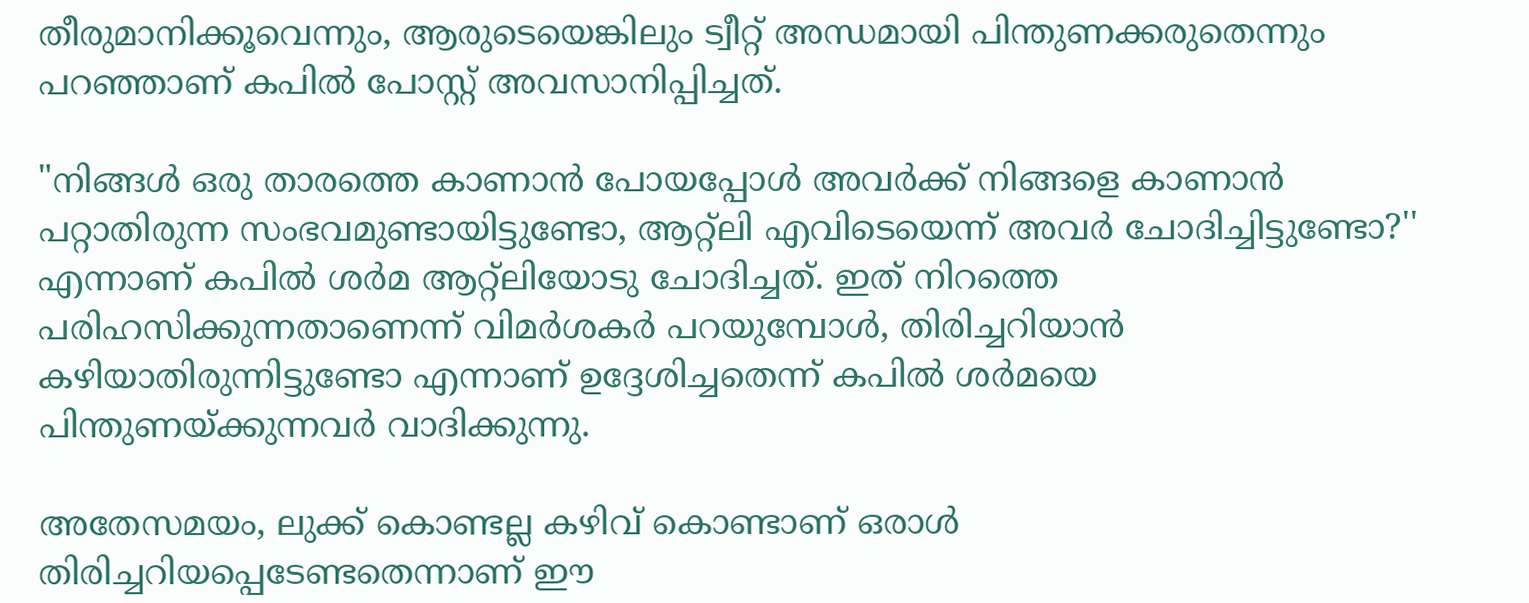തീരുമാനിക്കൂവെന്നും, ആരുടെയെങ്കിലും ട്വീറ്റ് അന്ധമായി പിന്തുണക്കരുതെന്നും പറഞ്ഞാണ് കപില്‍ പോസ്റ്റ് അവസാനിപ്പിച്ചത്.

"നിങ്ങള്‍ ഒരു താരത്തെ കാണാന്‍ പോയപ്പോള്‍ അവര്‍ക്ക് നിങ്ങളെ കാണാൻ പറ്റാതിരുന്ന സംഭവമുണ്ടായിട്ടുണ്ടോ, ആറ്റ്‌ലി എവിടെയെന്ന് അവര്‍ ചോദിച്ചിട്ടുണ്ടോ?'' എന്നാണ് കപിൽ ശർമ ആറ്റ്ലിയോടു ചോദിച്ചത്. ഇത് നിറത്തെ പരിഹസിക്കുന്നതാണെന്ന് വിമർശകർ പറയുമ്പോൾ, തിരിച്ചറിയാൻ കഴിയാതിരുന്നിട്ടുണ്ടോ എന്നാണ് ഉദ്ദേശിച്ചതെന്ന് കപിൽ ശർമയെ പിന്തുണയ്ക്കുന്നവർ വാദിക്കുന്നു.

അതേസമയം, ലുക്ക് കൊണ്ടല്ല കഴിവ് കൊണ്ടാണ് ഒരാൾ തിരിച്ചറിയപ്പെടേണ്ടതെന്നാണ് ഈ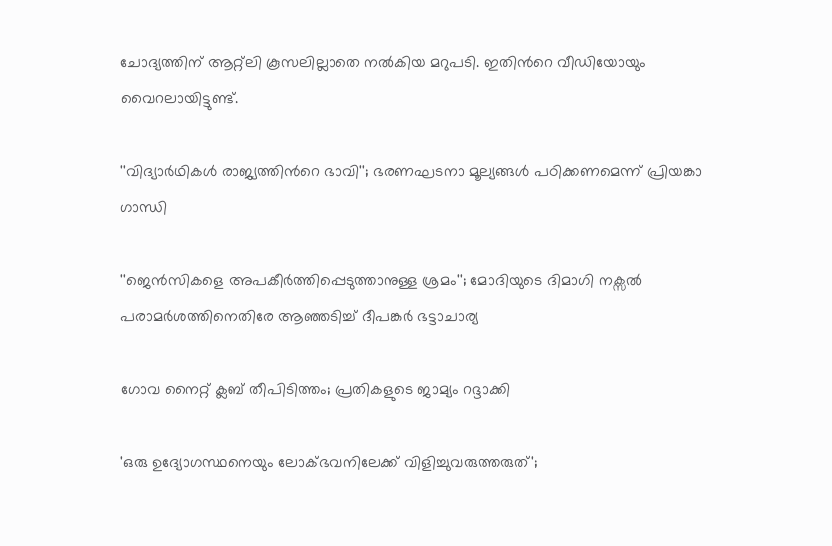ചോദ്യത്തിന് ആറ്റ്ലി കൂസലില്ലാതെ നൽകിയ മറുപടി. ഇതിന്‍റെ വീഡിയോയും വൈറലായിട്ടുണ്ട്.

''വിദ‍്യാർഥികൾ രാജ‍്യത്തിന്‍റെ ഭാവി''; ഭരണഘടനാ മൂല‍്യങ്ങൾ പഠിക്കണമെന്ന് പ്രിയങ്കാ ഗാന്ധി

''ജെൻസികളെ അപകീർത്തിപ്പെടുത്താനുള്ള ശ്രമം''; മോദിയുടെ ദിമാഗി നക്സൽ പരാമർശത്തിനെതിരേ ആഞ്ഞടിച്ച് ദീപങ്കർ ഭട്ടാചാര‍്യ

ഗോവ നൈറ്റ് ക്ലബ് തീപിടിത്തം; പ്രതികളുടെ ജാമ‍്യം റദ്ദാക്കി

'ഒരു ഉദ‍്യോഗസ്ഥനെയും ലോക്ഭവനിലേക്ക് വിളിച്ചുവരുത്തരുത്';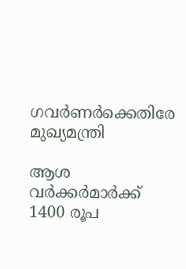ഗവർണർക്കെതിരേ മുഖ‍്യമന്ത്രി

ആശ വർക്കർമാർക്ക് 1400 രൂപ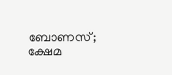ബോണസ്; ക്ഷേമ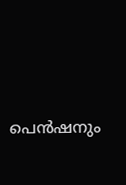പെൻഷനും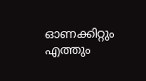ഓണക്കിറ്റും എത്തും